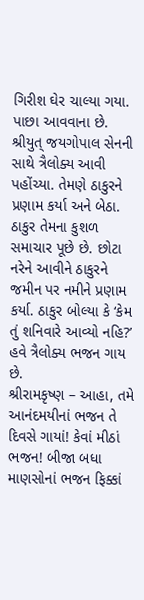ગિરીશ ઘેર ચાલ્યા ગયા. પાછા આવવાના છે.
શ્રીયુત્ જયગોપાલ સેનની સાથે ત્રૈલોક્ય આવી પહોંચ્યા. તેમણે ઠાકુરને પ્રણામ કર્યા અને બેઠા. ઠાકુર તેમના કુશળ સમાચાર પૂછે છે. છોટા નરેને આવીને ઠાકુરને જમીન પર નમીને પ્રણામ કર્યા. ઠાકુર બોલ્યા કે ‘કેમ તું શનિવારે આવ્યો નહિ?’
હવે ત્રૈલોક્ય ભજન ગાય છે.
શ્રીરામકૃષ્ણ – આહા, તમે આનંદમયીનાં ભજન તે દિવસે ગાયાં! કેવાં મીઠાં ભજન! બીજા બધા માણસોનાં ભજન ફિક્કાં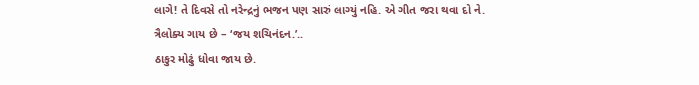લાગે! તે દિવસે તો નરેન્દ્રનું ભજન પણ સારું લાગ્યું નહિ. એ ગીત જરા થવા દો ને.
ત્રૈલોક્ય ગાય છે – ‘જય શચિનંદન.’..
ઠાકુર મોઢું ધોવા જાય છે.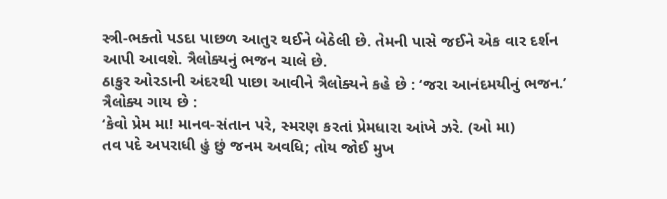સ્ત્રી-ભક્તો પડદા પાછળ આતુર થઈને બેઠેલી છે. તેમની પાસે જઈને એક વાર દર્શન આપી આવશે. ત્રૈલોક્યનું ભજન ચાલે છે.
ઠાકુર ઓરડાની અંદરથી પાછા આવીને ત્રૈલોક્યને કહે છે : ‘જરા આનંદમયીનું ભજન.’ ત્રૈલોક્ય ગાય છે :
‘કેવો પ્રેમ મા! માનવ-સંતાન પરે, સ્મરણ કરતાં પ્રેમધારા આંખે ઝરે. (ઓ મા)
તવ પદે અપરાધી હું છું જનમ અવધિ; તોય જોઈ મુખ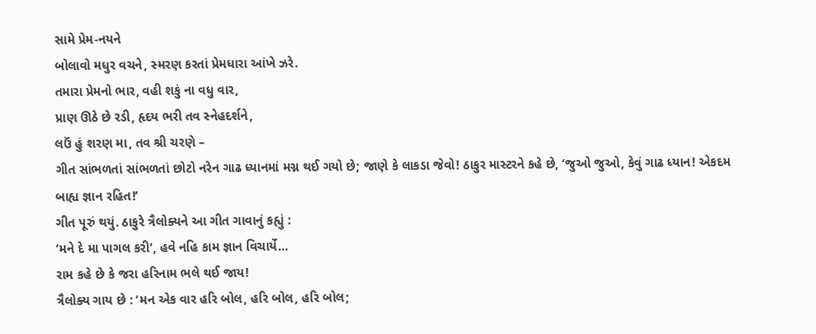સામે પ્રેમ-નયને
બોલાવો મધુર વચને, સ્મરણ કરતાં પ્રેમધારા આંખે ઝરે.
તમારા પ્રેમનો ભાર, વહી શકું ના વધુ વાર,
પ્રાણ ઊઠે છે રડી, હૃદય ભરી તવ સ્નેહદર્શને,
લઉં હું શરણ મા, તવ શ્રી ચરણે –
ગીત સાંભળતાં સાંભળતાં છોટો નરેન ગાઢ ધ્યાનમાં મગ્ન થઈ ગયો છે; જાણે કે લાકડા જેવો! ઠાકુર માસ્ટરને કહે છે, ‘જુઓ જુઓ, કેવું ગાઢ ધ્યાન! એકદમ બાહ્ય જ્ઞાન રહિત!’
ગીત પૂરું થયું. ઠાકુરે ત્રૈલોક્યને આ ગીત ગાવાનું કહ્યું :
‘મને દે મા પાગલ કરી’, હવે નહિ કામ જ્ઞાન વિચાર્યે…
રામ કહે છે કે જરા હરિનામ ભલે થઈ જાય!
ત્રૈલોક્ય ગાય છે : ‘મન એક વાર હરિ બોલ, હરિ બોલ, હરિ બોલ;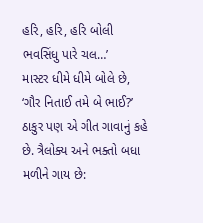હરિ, હરિ, હરિ બોલી ભવસિંધુ પારે ચલ…’
માસ્ટર ધીમે ધીમે બોલે છે, ‘ગૌર નિતાઈ તમે બે ભાઈ?’
ઠાકુર પણ એ ગીત ગાવાનું કહે છે. ત્રૈલોક્ય અને ભક્તો બધા મળીને ગાય છે: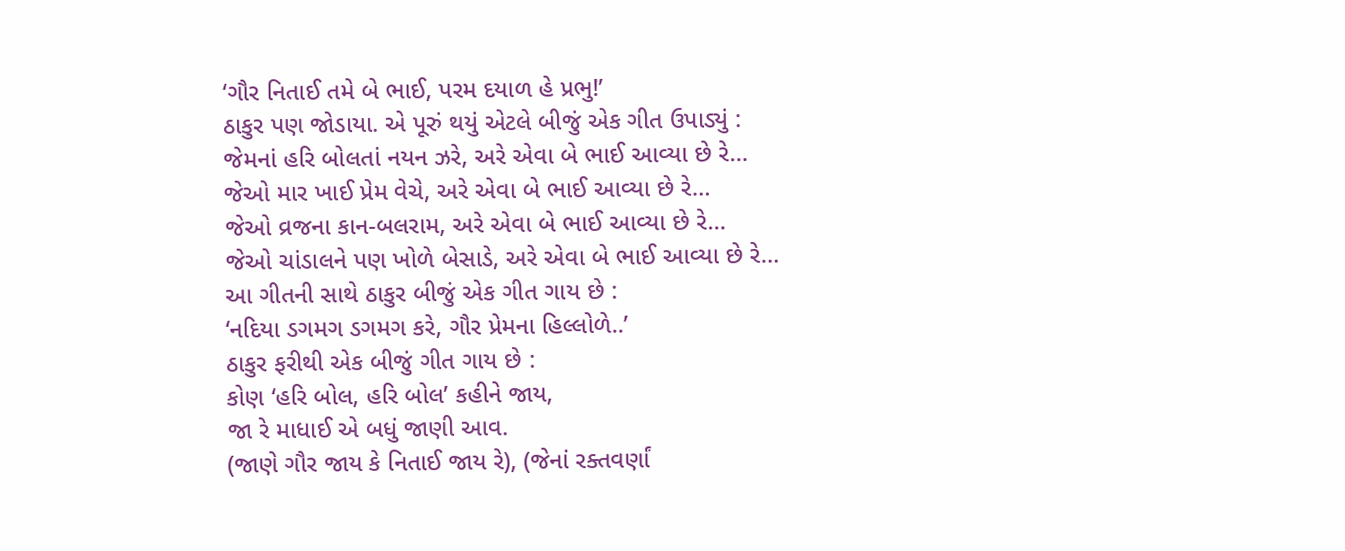‘ગૌર નિતાઈ તમે બે ભાઈ, પરમ દયાળ હે પ્રભુ!’
ઠાકુર પણ જોડાયા. એ પૂરું થયું એટલે બીજું એક ગીત ઉપાડ્યું :
જેમનાં હરિ બોલતાં નયન ઝરે, અરે એવા બે ભાઈ આવ્યા છે રે…
જેઓ માર ખાઈ પ્રેમ વેચે, અરે એવા બે ભાઈ આવ્યા છે રે…
જેઓ વ્રજના કાન-બલરામ, અરે એવા બે ભાઈ આવ્યા છે રે…
જેઓ ચાંડાલને પણ ખોળે બેસાડે, અરે એવા બે ભાઈ આવ્યા છે રે…
આ ગીતની સાથે ઠાકુર બીજું એક ગીત ગાય છે :
‘નદિયા ડગમગ ડગમગ કરે, ગૌર પ્રેમના હિલ્લોળે..’
ઠાકુર ફરીથી એક બીજું ગીત ગાય છે :
કોણ ‘હરિ બોલ, હરિ બોલ’ કહીને જાય,
જા રે માધાઈ એ બધું જાણી આવ.
(જાણે ગૌર જાય કે નિતાઈ જાય રે), (જેનાં રક્તવર્ણાં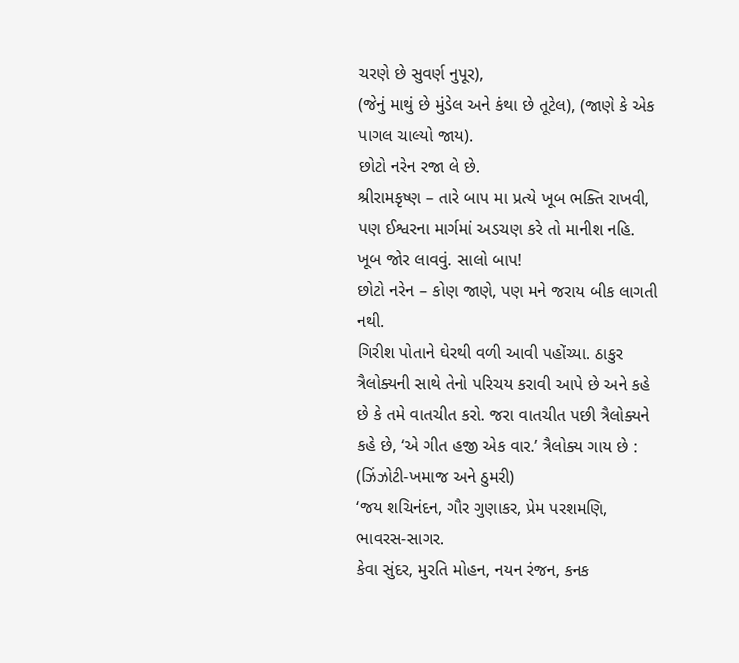ચરણે છે સુવર્ણ નુપૂર),
(જેનું માથું છે મુંડેલ અને કંથા છે તૂટેલ), (જાણે કે એક પાગલ ચાલ્યો જાય).
છોટો નરેન રજા લે છે.
શ્રીરામકૃષ્ણ – તારે બાપ મા પ્રત્યે ખૂબ ભક્તિ રાખવી, પણ ઈશ્વરના માર્ગમાં અડચણ કરે તો માનીશ નહિ. ખૂબ જોર લાવવું. સાલો બાપ!
છોટો નરેન – કોણ જાણે, પણ મને જરાય બીક લાગતી નથી.
ગિરીશ પોતાને ઘેરથી વળી આવી પહોંચ્યા. ઠાકુર ત્રૈલોક્યની સાથે તેનો પરિચય કરાવી આપે છે અને કહે છે કે તમે વાતચીત કરો. જરા વાતચીત પછી ત્રૈલોક્યને કહે છે, ‘એ ગીત હજી એક વાર.’ ત્રૈલોક્ય ગાય છે :
(ઝિંઝોટી-ખમાજ અને ઠુમરી)
‘જય શચિનંદન, ગૌર ગુણાકર, પ્રેમ પરશમણિ, ભાવરસ-સાગર.
કેવા સુંદર, મુરતિ મોહન, નયન રંજન, કનક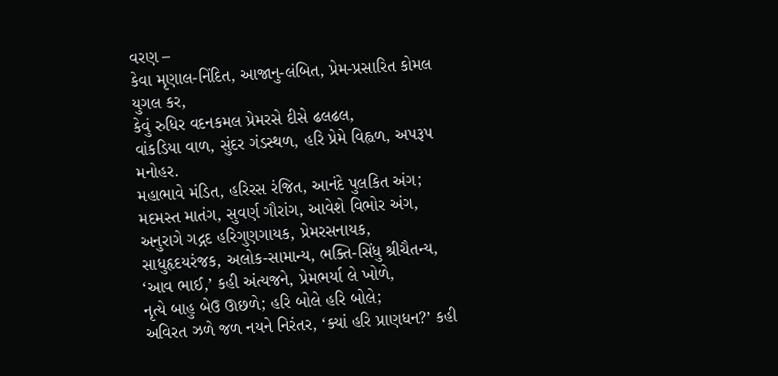વરણ –
કેવા મૃણાલ-નિંદિત, આજાનુ-લંબિત, પ્રેમ-પ્રસારિત કોમલ યુગલ કર,
કેવું રુધિર વદનકમલ પ્રેમરસે દીસે ઢલઢલ,
વાંકડિયા વાળ, સુંદર ગંડસ્થળ, હરિ પ્રેમે વિહ્વળ, અપરૂપ મનોહર.
મહાભાવે મંડિત, હરિરસ રંજિત, આનંદે પુલકિત અંગ;
મદમસ્ત માતંગ, સુવર્ણ ગૌરાંગ, આવેશે વિભોર અંગ,
અનુરાગે ગદ્ગદ હરિગુણગાયક, પ્રેમરસનાયક,
સાધુહૃદયરંજક, અલોક-સામાન્ય, ભક્તિ-સિંધુ શ્રીચૈતન્ય,
‘આવ ભાઈ,’ કહી અંત્યજને, પ્રેમભર્યા લે ખોળે,
નૃત્યે બાહુ બેઉ ઊછળે; હરિ બોલે હરિ બોલે;
અવિરત ઝળે જળ નયને નિરંતર, ‘ક્યાં હરિ પ્રાણધન?’ કહી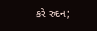કરે રુદન;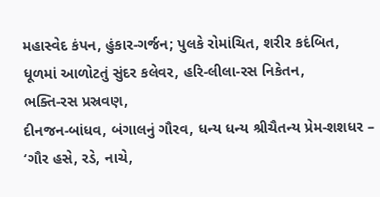મહાસ્વેદ કંપન, હુંકાર-ગર્જન; પુલકે રોમાંચિત, શરીર કદંબિત,
ધૂળમાં આળોટતું સુંદર કલેવર, હરિ-લીલા-રસ નિકેતન,
ભક્તિ-રસ પ્રસ્રવણ,
દીનજન-બાંધવ, બંગાલનું ગૌરવ, ધન્ય ધન્ય શ્રીચૈતન્ય પ્રેમ-શશધર –
‘ગૌર હસે, રડે, નાચે,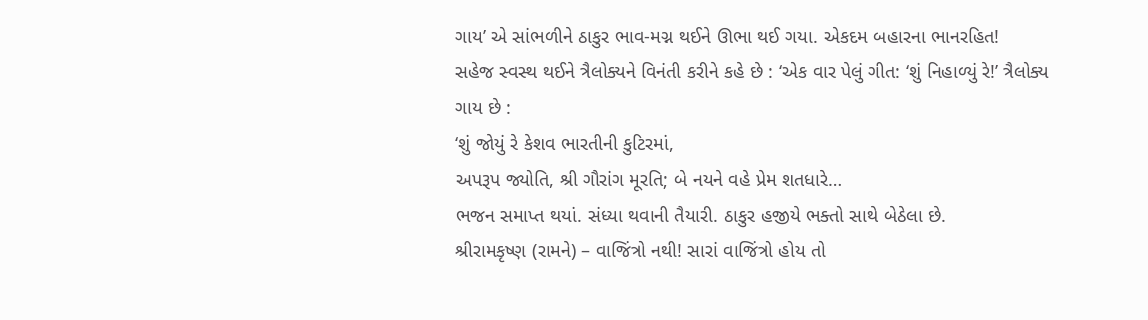ગાય’ એ સાંભળીને ઠાકુર ભાવ-મગ્ન થઈને ઊભા થઈ ગયા. એકદમ બહારના ભાનરહિત!
સહેજ સ્વસ્થ થઈને ત્રૈલોક્યને વિનંતી કરીને કહે છે : ‘એક વાર પેલું ગીત: ‘શું નિહાળ્યું રે!’ ત્રૈલોક્ય ગાય છે :
‘શું જોયું રે કેશવ ભારતીની કુટિરમાં,
અપરૂપ જ્યોતિ, શ્રી ગૌરાંગ મૂરતિ; બે નયને વહે પ્રેમ શતધારે…
ભજન સમાપ્ત થયાં. સંધ્યા થવાની તૈયારી. ઠાકુર હજીયે ભક્તો સાથે બેઠેલા છે.
શ્રીરામકૃષ્ણ (રામને) – વાજિંત્રો નથી! સારાં વાજિંત્રો હોય તો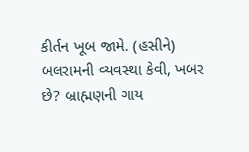કીર્તન ખૂબ જામે. (હસીને) બલરામની વ્યવસ્થા કેવી, ખબર છે? બ્રાહ્મણની ગાય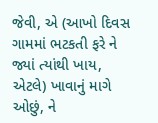જેવી, એ (આખો દિવસ ગામમાં ભટકતી ફરે ને જ્યાં ત્યાંથી ખાય, એટલે) ખાવાનું માગે ઓછું, ને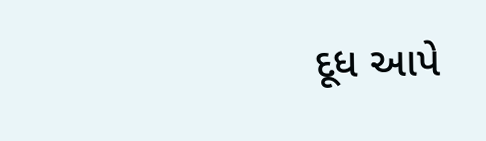દૂધ આપે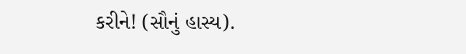કરીને! (સૌનું હાસ્ય).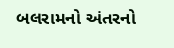બલરામનો અંતરનો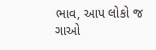ભાવ, આપ લોકો જ ગાઓ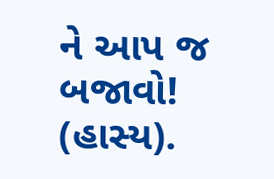ને આપ જ બજાવો! (હાસ્ય).